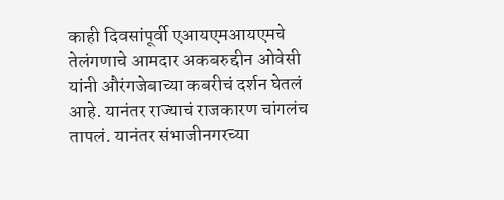काही दिवसांपूर्वी एआयएमआयएमचे तेलंगणाचे आमदार अकबरुद्दीन ओवेसी यांनी औरंगजेबाच्या कबरीचं दर्शन घेतलं आहे. यानंतर राज्याचं राजकारण चांगलंच तापलं. यानंतर संभाजीनगरच्या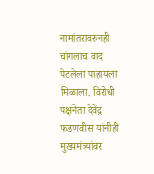नामांतरावरुनही चांगलाच वाद पेटलेला पाहायला मिळाला. विरोधी पक्षनेता देवेंद्र फडणवीस यांनीही मुख्यमंत्र्यांवर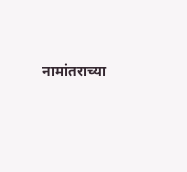नामांतराच्या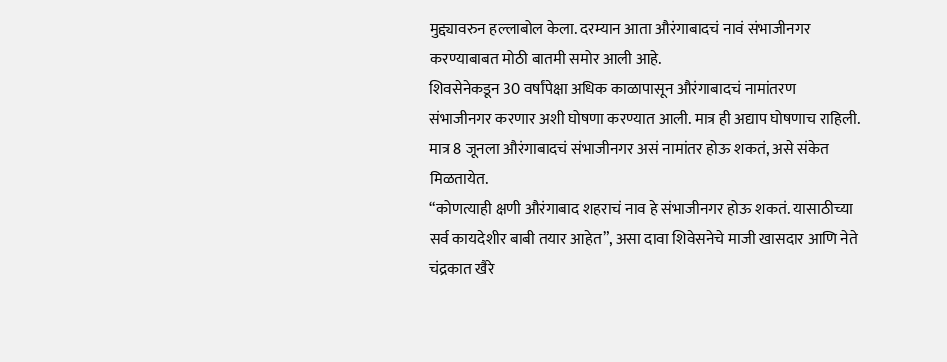मुद्द्यावरुन हल्लाबोल केला. दरम्यान आता औरंगाबादचं नावं संभाजीनगर करण्याबाबत मोठी बातमी समोर आली आहे.
शिवसेनेकडून 30 वर्षांपेक्षा अधिक काळापासून औरंगाबादचं नामांतरण संभाजीनगर करणार अशी घोषणा करण्यात आली. मात्र ही अद्याप घोषणाच राहिली. मात्र 8 जूनला औरंगाबादचं संभाजीनगर असं नामांतर होऊ शकतं, असे संकेत मिळतायेत.
“कोणत्याही क्षणी औरंगाबाद शहराचं नाव हे संभाजीनगर होऊ शकतं. यासाठीच्या सर्व कायदेशीर बाबी तयार आहेत”, असा दावा शिवेसनेचे माजी खासदार आणि नेते चंद्रकात खैरे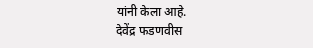यांनी केला आहे.
देवेंद्र फडणवीस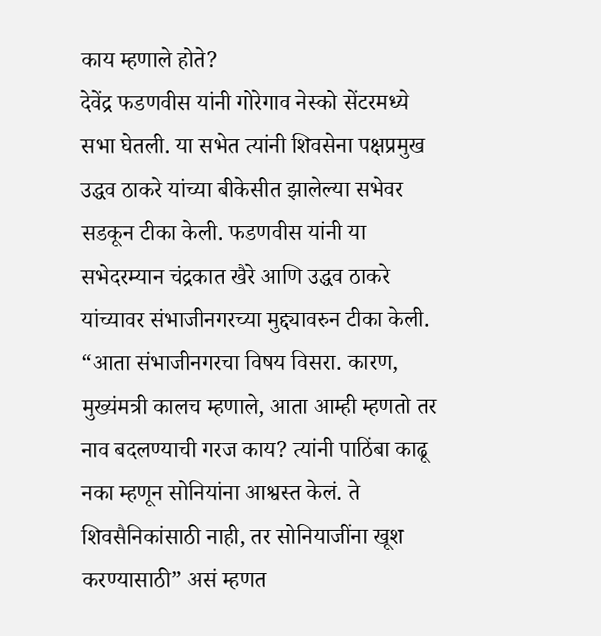काय म्हणाले होते?
देवेंद्र फडणवीस यांनी गोरेगाव नेस्को सेंटरमध्ये सभा घेतली. या सभेत त्यांनी शिवसेना पक्षप्रमुख उद्धव ठाकरे यांच्या बीकेसीत झालेल्या सभेवर सडकून टीका केली. फडणवीस यांनी या सभेदरम्यान चंद्रकात खैरे आणि उद्धव ठाकरे यांच्यावर संभाजीनगरच्या मुद्द्यावरुन टीका केली.
“आता संभाजीनगरचा विषय विसरा. कारण, मुख्यंमत्री कालच म्हणाले, आता आम्ही म्हणतो तर नाव बदलण्याची गरज काय? त्यांनी पाठिंबा काढू नका म्हणून सोनियांना आश्वस्त केलं. ते शिवसैनिकांसाठी नाही, तर सोनियाजींना खूश करण्यासाठी” असं म्हणत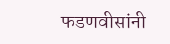फडणवीसांनी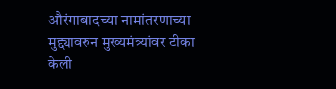औरंगाबादच्या नामांतरणाच्या मुद्द्यावरुन मुख्यमंत्र्यांवर टीका केली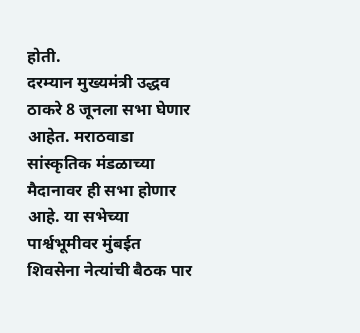होती.
दरम्यान मुख्यमंत्री उद्धव ठाकरे 8 जूनला सभा घेणार आहेत. मराठवाडा सांस्कृतिक मंडळाच्या मैदानावर ही सभा होणार आहे. या सभेच्या पार्श्वभूमीवर मुंबईत शिवसेना नेत्यांची बैठक पार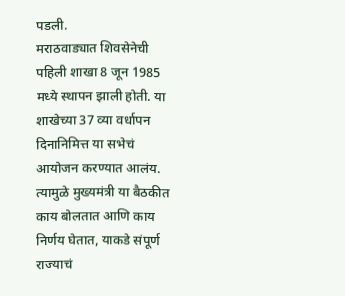पडली.
मराठवाड्यात शिवसेनेची पहिली शाखा 8 जून 1985 मध्ये स्थापन झाली होती. या शाखेच्या 37 व्या वर्धापन दिनानिमित्त या सभेचं आयोजन करण्यात आलंय. त्यामुळे मुख्यमंत्री या बैठकीत काय बोलतात आणि काय निर्णय घेतात, याकडे संपूर्ण राज्याचं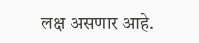लक्ष असणार आहे.